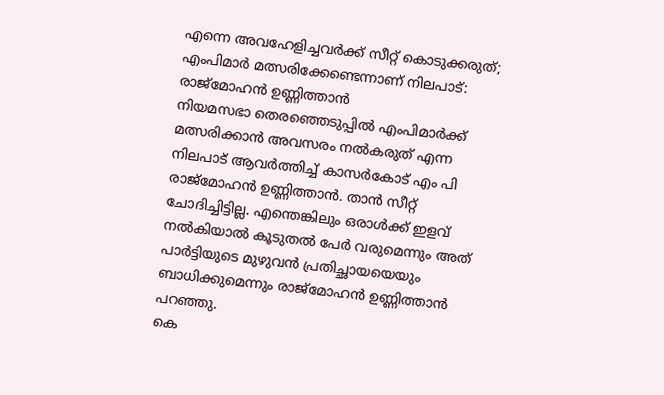എന്നെ അവഹേളിച്ചവർക്ക് സീറ്റ് കൊടുക്കരുത്; എംപിമാർ മത്സരിക്കേണ്ടെന്നാണ് നിലപാട്: രാജ്മോഹൻ ഉണ്ണിത്താൻ
നിയമസഭാ തെരഞ്ഞെടുപ്പിൽ എംപിമാർക്ക് മത്സരിക്കാൻ അവസരം നൽകരുത് എന്ന നിലപാട് ആവർത്തിച്ച് കാസർകോട് എം പി രാജ്മോഹൻ ഉണ്ണിത്താൻ. താൻ സീറ്റ് ചോദിച്ചിട്ടില്ല. എന്തെങ്കിലും ഒരാൾക്ക് ഇളവ് നൽകിയാൽ കൂടുതൽ പേർ വരുമെന്നും അത് പാർട്ടിയുടെ മുഴുവൻ പ്രതിച്ഛായയെയും ബാധിക്കുമെന്നും രാജ്മോഹൻ ഉണ്ണിത്താൻ പറഞ്ഞു.
കെ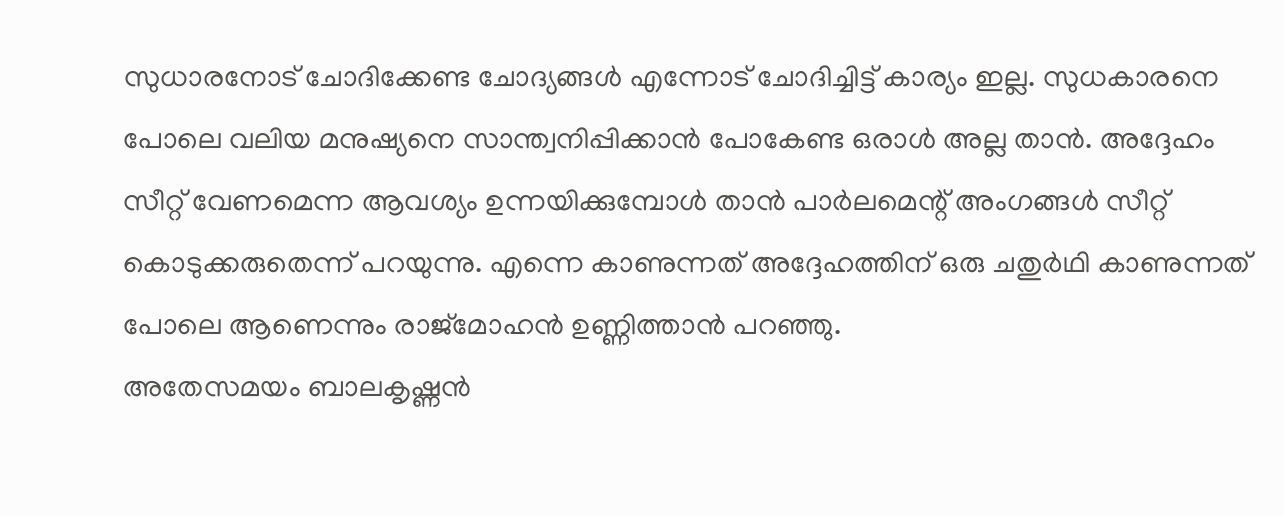സുധാരനോട് ചോദിക്കേണ്ട ചോദ്യങ്ങൾ എന്നോട് ചോദിച്ചിട്ട് കാര്യം ഇല്ല. സുധകാരനെ പോലെ വലിയ മനുഷ്യനെ സാന്ത്വനിപ്പിക്കാൻ പോകേണ്ട ഒരാൾ അല്ല താൻ. അദ്ദേഹം സീറ്റ് വേണമെന്ന ആവശ്യം ഉന്നയിക്കുമ്പോൾ താൻ പാർലമെന്റ് അംഗങ്ങൾ സീറ്റ് കൊടുക്കരുതെന്ന് പറയുന്നു. എന്നെ കാണുന്നത് അദ്ദേഹത്തിന് ഒരു ചതുർഥി കാണുന്നത് പോലെ ആണെന്നും രാജ്മോഹൻ ഉണ്ണിത്താൻ പറഞ്ഞു.
അതേസമയം ബാലകൃഷ്ണൻ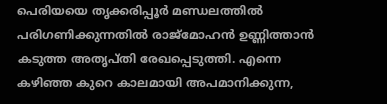പെരിയയെ തൃക്കരിപ്പൂർ മണ്ഡലത്തിൽ പരിഗണിക്കുന്നതിൽ രാജ്മോഹൻ ഉണ്ണിത്താൻ കടുത്ത അതൃപ്തി രേഖപ്പെടുത്തി. എന്നെ കഴിഞ്ഞ കുറെ കാലമായി അപമാനിക്കുന്ന,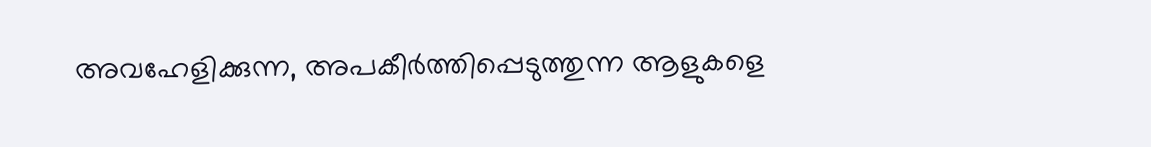അവഹേളിക്കുന്ന, അപകീർത്തിപ്പെടുത്തുന്ന ആളുകളെ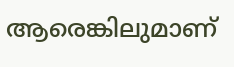ആരെങ്കിലുമാണ്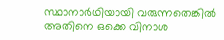സ്ഥാനാർഥിയായി വരുന്നതെങ്കിൽ അതിനെ ഒക്കെ വിനാശ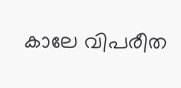കാലേ വിപരീത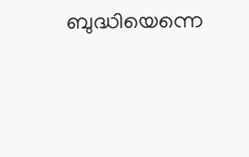ബുദ്ധിയെന്നെ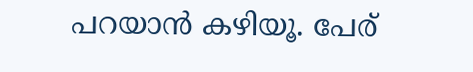പറയാൻ കഴിയൂ. പേര്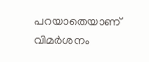പറയാതെയാണ് വിമർശനം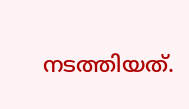നടത്തിയത്.